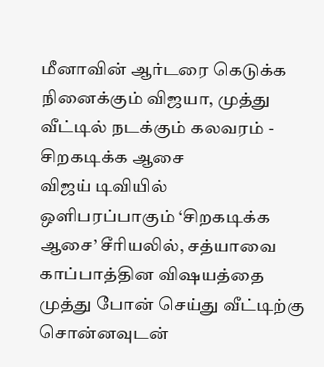மீனாவின் ஆர்டரை கெடுக்க நினைக்கும் விஜயா, முத்து வீட்டில் நடக்கும் கலவரம் - சிறகடிக்க ஆசை
விஜய் டிவியில் ஒளிபரப்பாகும் ‘சிறகடிக்க ஆசை’ சீரியலில், சத்யாவை காப்பாத்தின விஷயத்தை முத்து போன் செய்து வீட்டிற்கு சொன்னவுடன்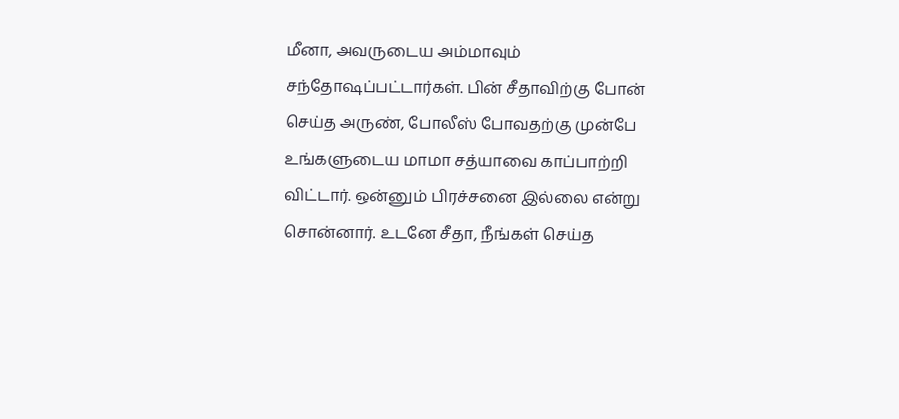மீனா, அவருடைய அம்மாவும் சந்தோஷப்பட்டார்கள். பின் சீதாவிற்கு போன் செய்த அருண், போலீஸ் போவதற்கு முன்பே உங்களுடைய மாமா சத்யாவை காப்பாற்றி விட்டார். ஒன்னும் பிரச்சனை இல்லை என்று சொன்னார். உடனே சீதா, நீங்கள் செய்த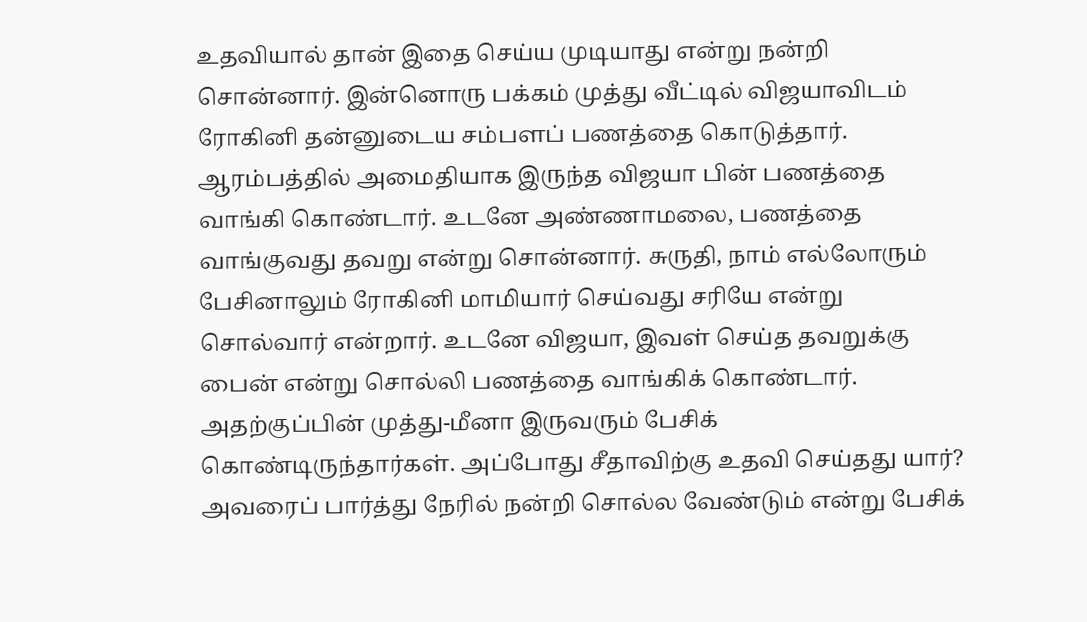உதவியால் தான் இதை செய்ய முடியாது என்று நன்றி சொன்னார். இன்னொரு பக்கம் முத்து வீட்டில் விஜயாவிடம் ரோகினி தன்னுடைய சம்பளப் பணத்தை கொடுத்தார்.
ஆரம்பத்தில் அமைதியாக இருந்த விஜயா பின் பணத்தை வாங்கி கொண்டார். உடனே அண்ணாமலை, பணத்தை வாங்குவது தவறு என்று சொன்னார். சுருதி, நாம் எல்லோரும் பேசினாலும் ரோகினி மாமியார் செய்வது சரியே என்று சொல்வார் என்றார். உடனே விஜயா, இவள் செய்த தவறுக்கு பைன் என்று சொல்லி பணத்தை வாங்கிக் கொண்டார். அதற்குப்பின் முத்து-மீனா இருவரும் பேசிக் கொண்டிருந்தார்கள். அப்போது சீதாவிற்கு உதவி செய்தது யார்? அவரைப் பார்த்து நேரில் நன்றி சொல்ல வேண்டும் என்று பேசிக்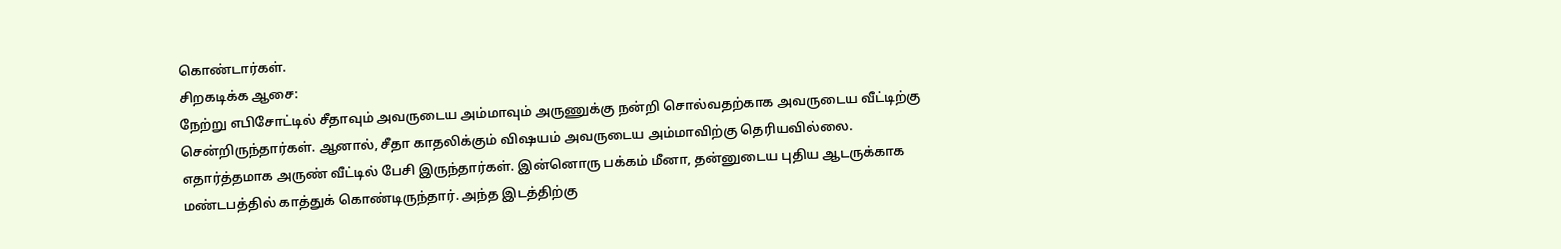கொண்டார்கள்.
சிறகடிக்க ஆசை:
நேற்று எபிசோட்டில் சீதாவும் அவருடைய அம்மாவும் அருணுக்கு நன்றி சொல்வதற்காக அவருடைய வீட்டிற்கு சென்றிருந்தார்கள். ஆனால், சீதா காதலிக்கும் விஷயம் அவருடைய அம்மாவிற்கு தெரியவில்லை. எதார்த்தமாக அருண் வீட்டில் பேசி இருந்தார்கள். இன்னொரு பக்கம் மீனா, தன்னுடைய புதிய ஆடருக்காக மண்டபத்தில் காத்துக் கொண்டிருந்தார். அந்த இடத்திற்கு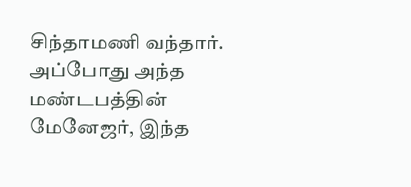சிந்தாமணி வந்தார். அப்போது அந்த மண்டபத்தின் மேனேஜர், இந்த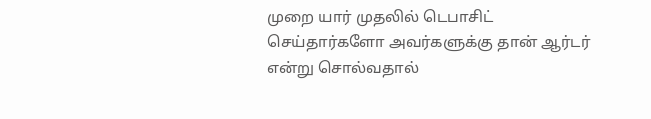முறை யார் முதலில் டெபாசிட் செய்தார்களோ அவர்களுக்கு தான் ஆர்டர் என்று சொல்வதால்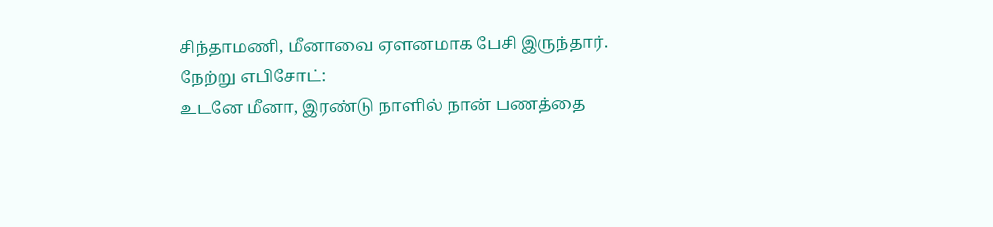சிந்தாமணி, மீனாவை ஏளனமாக பேசி இருந்தார்.
நேற்று எபிசோட்:
உடனே மீனா, இரண்டு நாளில் நான் பணத்தை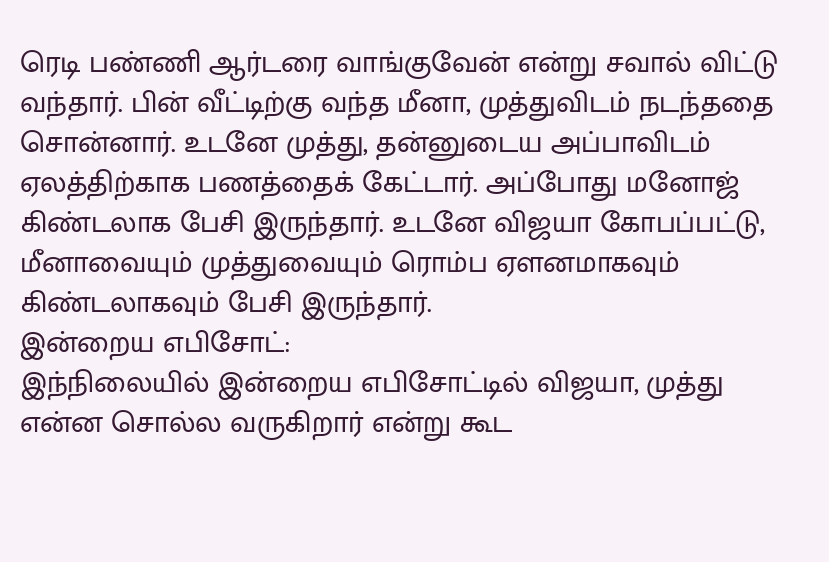ரெடி பண்ணி ஆர்டரை வாங்குவேன் என்று சவால் விட்டு வந்தார். பின் வீட்டிற்கு வந்த மீனா, முத்துவிடம் நடந்ததை சொன்னார். உடனே முத்து, தன்னுடைய அப்பாவிடம் ஏலத்திற்காக பணத்தைக் கேட்டார். அப்போது மனோஜ் கிண்டலாக பேசி இருந்தார். உடனே விஜயா கோபப்பட்டு, மீனாவையும் முத்துவையும் ரொம்ப ஏளனமாகவும் கிண்டலாகவும் பேசி இருந்தார்.
இன்றைய எபிசோட்:
இந்நிலையில் இன்றைய எபிசோட்டில் விஜயா, முத்து என்ன சொல்ல வருகிறார் என்று கூட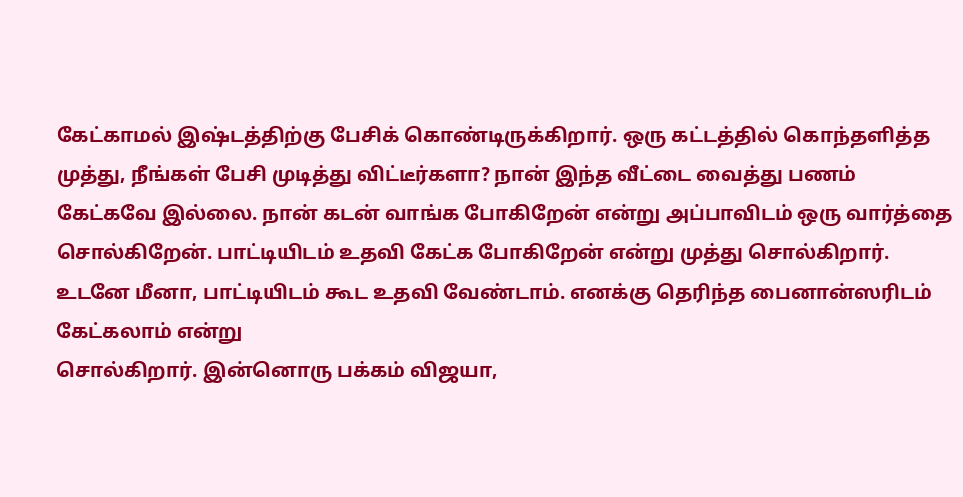கேட்காமல் இஷ்டத்திற்கு பேசிக் கொண்டிருக்கிறார். ஒரு கட்டத்தில் கொந்தளித்த முத்து, நீங்கள் பேசி முடித்து விட்டீர்களா? நான் இந்த வீட்டை வைத்து பணம் கேட்கவே இல்லை. நான் கடன் வாங்க போகிறேன் என்று அப்பாவிடம் ஒரு வார்த்தை சொல்கிறேன். பாட்டியிடம் உதவி கேட்க போகிறேன் என்று முத்து சொல்கிறார். உடனே மீனா, பாட்டியிடம் கூட உதவி வேண்டாம். எனக்கு தெரிந்த பைனான்ஸரிடம் கேட்கலாம் என்று
சொல்கிறார். இன்னொரு பக்கம் விஜயா,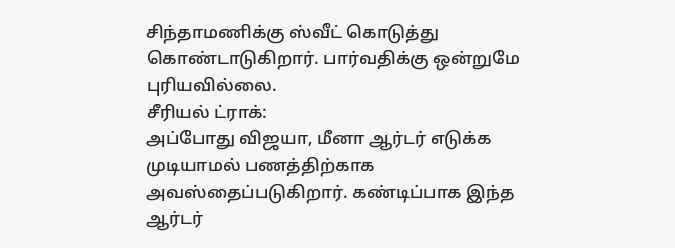சிந்தாமணிக்கு ஸ்வீட் கொடுத்து கொண்டாடுகிறார். பார்வதிக்கு ஒன்றுமே புரியவில்லை.
சீரியல் ட்ராக்:
அப்போது விஜயா, மீனா ஆர்டர் எடுக்க முடியாமல் பணத்திற்காக அவஸ்தைப்படுகிறார். கண்டிப்பாக இந்த ஆர்டர்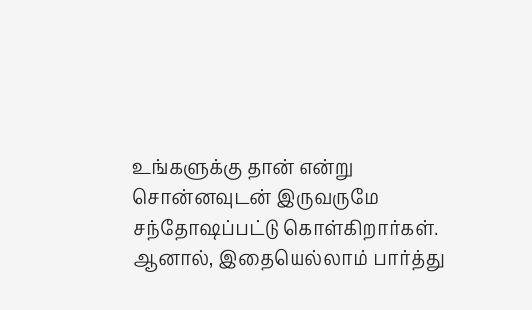உங்களுக்கு தான் என்று சொன்னவுடன் இருவருமே சந்தோஷப்பட்டு கொள்கிறார்கள். ஆனால், இதையெல்லாம் பார்த்து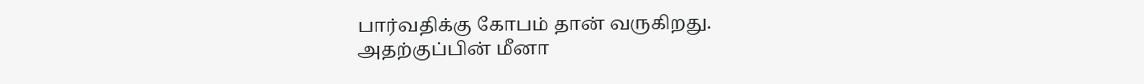பார்வதிக்கு கோபம் தான் வருகிறது. அதற்குப்பின் மீனா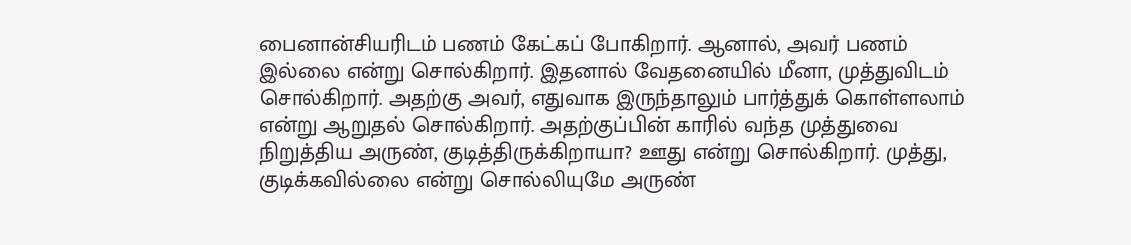பைனான்சியரிடம் பணம் கேட்கப் போகிறார். ஆனால், அவர் பணம் இல்லை என்று சொல்கிறார். இதனால் வேதனையில் மீனா, முத்துவிடம் சொல்கிறார். அதற்கு அவர், எதுவாக இருந்தாலும் பார்த்துக் கொள்ளலாம் என்று ஆறுதல் சொல்கிறார். அதற்குப்பின் காரில் வந்த முத்துவை நிறுத்திய அருண், குடித்திருக்கிறாயா? ஊது என்று சொல்கிறார். முத்து, குடிக்கவில்லை என்று சொல்லியுமே அருண்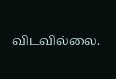விடவில்லை.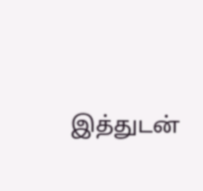இத்துடன்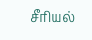சீரியல்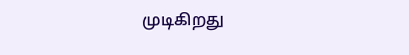முடிகிறது